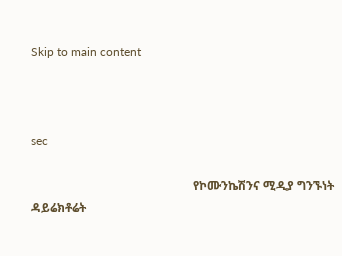Skip to main content



sec

                                                      የኮሙንኬሽንና ሚዲያ ግንኙነት ዳይሬክቶሬት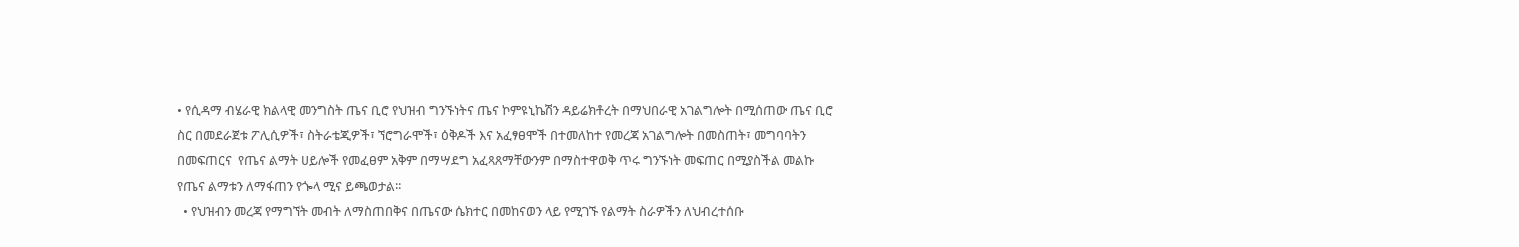• የሲዳማ ብሄራዊ ክልላዊ መንግስት ጤና ቢሮ የህዝብ ግንኙነትና ጤና ኮምዩኒኬሽን ዳይሬክቶረት በማህበራዊ አገልግሎት በሚሰጠው ጤና ቢሮ ስር በመደራጀቱ ፖሊሲዎች፣ ስትራቴጂዎች፣ ኘሮግራሞች፣ ዕቅዶች እና አፈፃፀሞች በተመለከተ የመረጃ አገልግሎት በመስጠት፣ መግባባትን በመፍጠርና  የጤና ልማት ሀይሎች የመፈፀም አቅም በማሣደግ አፈጻጸማቸውንም በማስተዋወቅ ጥሩ ግንኙነት መፍጠር በሚያስችል መልኩ የጤና ልማቱን ለማፋጠን የጐላ ሚና ይጫወታል፡፡
  • የህዝብን መረጃ የማግኘት መብት ለማስጠበቅና በጤናው ሴክተር በመከናወን ላይ የሚገኙ የልማት ስራዎችን ለህብረተሰቡ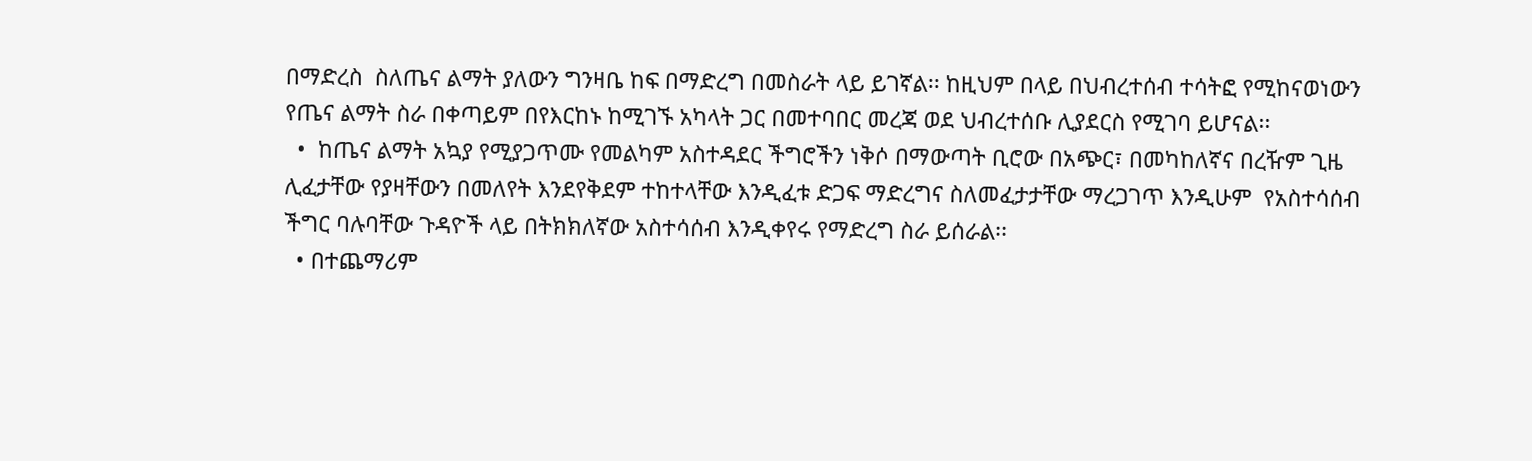በማድረስ  ስለጤና ልማት ያለውን ግንዛቤ ከፍ በማድረግ በመስራት ላይ ይገኛል፡፡ ከዚህም በላይ በህብረተሰብ ተሳትፎ የሚከናወነውን የጤና ልማት ስራ በቀጣይም በየእርከኑ ከሚገኙ አካላት ጋር በመተባበር መረጃ ወደ ህብረተሰቡ ሊያደርስ የሚገባ ይሆናል፡፡
  •  ከጤና ልማት አኳያ የሚያጋጥሙ የመልካም አስተዳደር ችግሮችን ነቅሶ በማውጣት ቢሮው በአጭር፣ በመካከለኛና በረዥም ጊዜ ሊፈታቸው የያዛቸውን በመለየት እንደየቅደም ተከተላቸው እንዲፈቱ ድጋፍ ማድረግና ስለመፈታታቸው ማረጋገጥ እንዲሁም  የአስተሳሰብ ችግር ባሉባቸው ጉዳዮች ላይ በትክክለኛው አስተሳሰብ እንዲቀየሩ የማድረግ ስራ ይሰራል፡፡
  • በተጨማሪም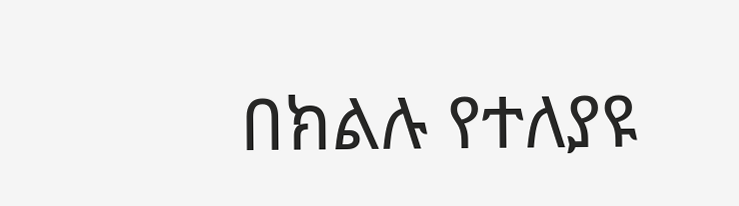በክልሉ የተለያዩ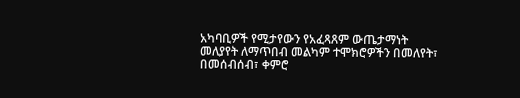አካባቢዎች የሚታየውን የአፈጻጸም ውጤታማነት መለያየት ለማጥበብ መልካም ተሞክሮዎችን በመለየት፣ በመሰብሰብ፣ ቀምሮ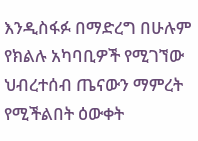እንዲስፋፉ በማድረግ በሁሉም የክልሉ አካባቢዎች የሚገኘው ህብረተሰብ ጤናውን ማምረት የሚችልበት ዕውቀት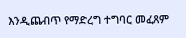እንዲጨብጥ የማድረግ ተግባር መፈጸም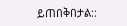ይጠበቅበታል::